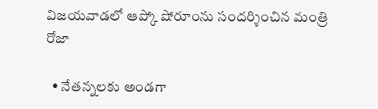విజయవాడలో ఆప్కో షోరూంను సందర్శించిన మంత్రి రోజా

  • నేతన్నలకు అండగా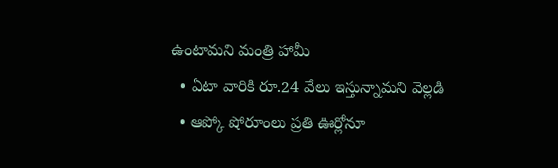ఉంటామని మంత్రి హామీ
  • ఏటా వారికి రూ.24 వేలు ఇస్తున్నామని వెల్లడి
  • ఆప్కో షోరూంలు ప్రతి ఊర్లోనూ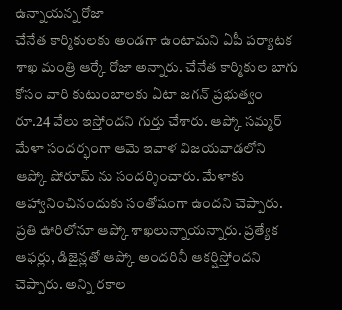ఉన్నాయన్న రోజా
చేనేత కార్మికులకు అండగా ఉంటామని ఏపీ పర్యాటక శాఖ మంత్రి ఆర్కే రోజా అన్నారు. చేనేత కార్మికుల బాగు కోసం వారి కుటుంబాలకు ఏటా జగన్ ప్రభుత్వం రూ.24 వేలు ఇస్తోందని గుర్తు చేశారు. ఆప్కో సమ్మర్ మేళా సందర్భంగా ఆమె ఇవాళ విజయవాడలోని ఆప్కో షోరూమ్ ను సందర్శించారు. మేళాకు ఆహ్వానించినందుకు సంతోషంగా ఉందని చెప్పారు. ప్రతి ఊరిలోనూ ఆప్కో శాఖలున్నాయన్నారు. ప్రత్యేక ఆఫర్లు, డిజైన్లతో ఆప్కో అందరినీ ఆకర్షిస్తోందని చెప్పారు. అన్ని రకాల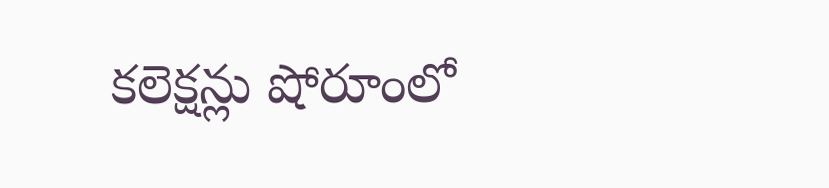కలెక్షన్లు షోరూంలో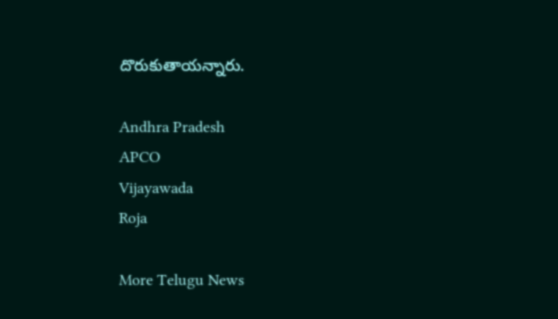దొరుకుతాయన్నారు.

Andhra Pradesh
APCO
Vijayawada
Roja

More Telugu News